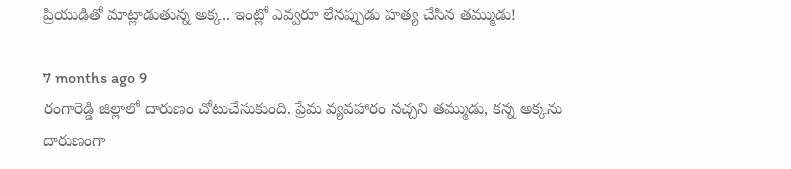ప్రియుడితో మాట్లాడుతున్న అక్క.. ఇంట్లో ఎవ్వరూ లేనప్పుడు హత్య చేసిన తమ్ముడు!

7 months ago 9
రంగారెడ్డి జిల్లాలో దారుణం చోటుచేసుకుంది. ప్రేమ వ్యవహారం నచ్చని తమ్ముడు, కన్న అక్కను దారుణంగా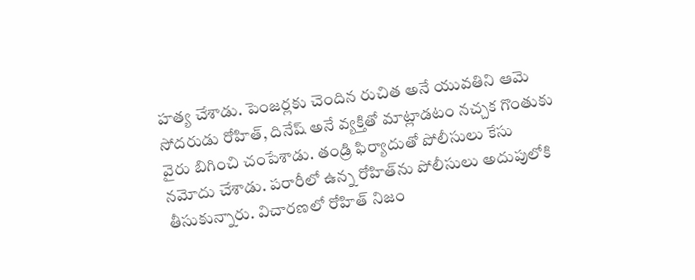హత్య చేశాడు. పెంజర్లకు చెందిన రుచిత అనే యువతిని ఆమె సోదరుడు రోహిత్, దినేష్ అనే వ్యక్తితో మాట్లాడటం నచ్చక గొంతుకు వైరు బిగించి చంపేశాడు. తండ్రి ఫిర్యాదుతో పోలీసులు కేసు నమోదు చేశాడు. పరారీలో ఉన్న రోహిత్‌ను పోలీసులు అదుపులోకి తీసుకున్నారు. విచారణలో రోహిత్ నిజం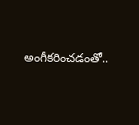అంగీకరించడంతో..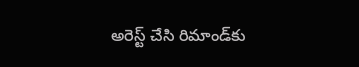అరెస్ట్ చేసి రిమాండ్‌కు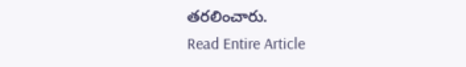తరలించారు.
Read Entire Article